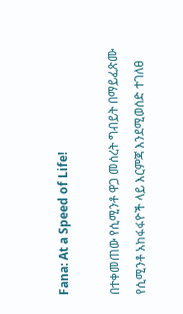Fana: At a Speed of Life!

በተቀመጠው የሲሚንቶ ዋጋ መሰረት ግብይት በማይፈጽሙ የሲሚንቶ አከፋፋዮች ላይ እርምጃ እንደሚወሰድ ተገለፀ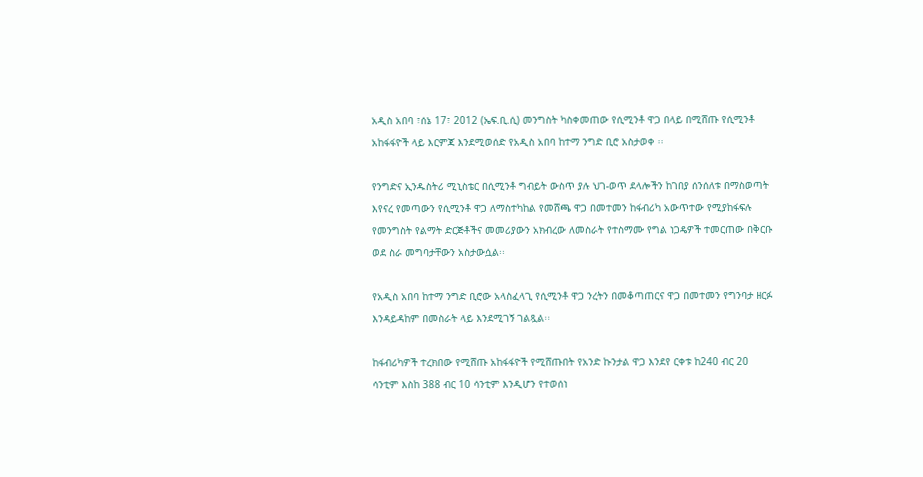አዲስ አበባ ፣ሰኔ 17፣ 2012 (ኤፍ.ቢ.ሲ) መንግስት ካስቀመጠው የሲሚንቶ ዋጋ በላይ በሚሸጡ የሲሚንቶ አከፋፋዮች ላይ እርምጃ እንደሚወሰድ የአዲስ አበባ ከተማ ንግድ ቢሮ አስታወቀ ፡፡

የንግድና ኢንዱስትሪ ሚኒስቴር በሲሚንቶ ግብይት ውስጥ ያሉ ህገ-ወጥ ደላሎችን ከገበያ ሰንሰለቱ በማስወጣት እየናረ የመጣውን የሲሚንቶ ዋጋ ለማስተካከል የመሸጫ ዋጋ በመተመን ከፋብሪካ አውጥተው የሚያከፋፍሉ የመንግስት የልማት ድርጅቶችና መመሪያውን አክብረው ለመስራት የተስማሙ የግል ነጋዴዎች ተመርጠው በቅርቡ ወደ ስራ መግባታቸውን አስታውሷል፡፡

የአዲስ አበባ ከተማ ንግድ ቢሮው አላስፈላጊ የሲሚንቶ ዋጋ ንረትን በመቆጣጠርና ዋጋ በመተመን የግንባታ ዘርፉ እንዳይዳከም በመስራት ላይ እንደሚገኝ ገልጿል፡፡

ከፋብሪካዎች ተረክበው የሚሸጡ አከፋፋዮች የሚሸጡበት የአንድ ኩንታል ዋጋ እንደየ ርቀቱ ከ240 ብር 20 ሳንቲም እስከ 388 ብር 10 ሳንቲም እንዲሆን የተወሰነ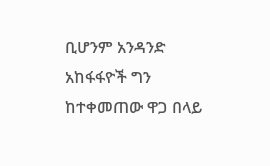ቢሆንም አንዳንድ አከፋፋዮች ግን ከተቀመጠው ዋጋ በላይ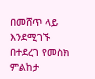በመሸጥ ላይ እንደሚገኙ በተደረገ የመስክ ምልከታ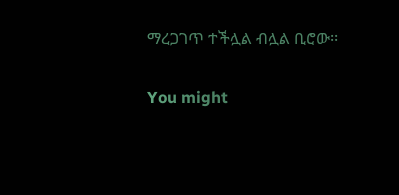ማረጋገጥ ተችሏል ብሏል ቢሮው፡፡

You might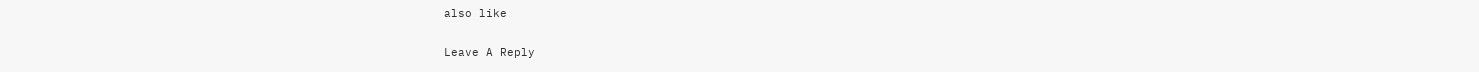also like

Leave A Reply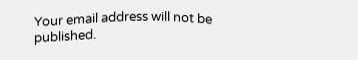Your email address will not be published.